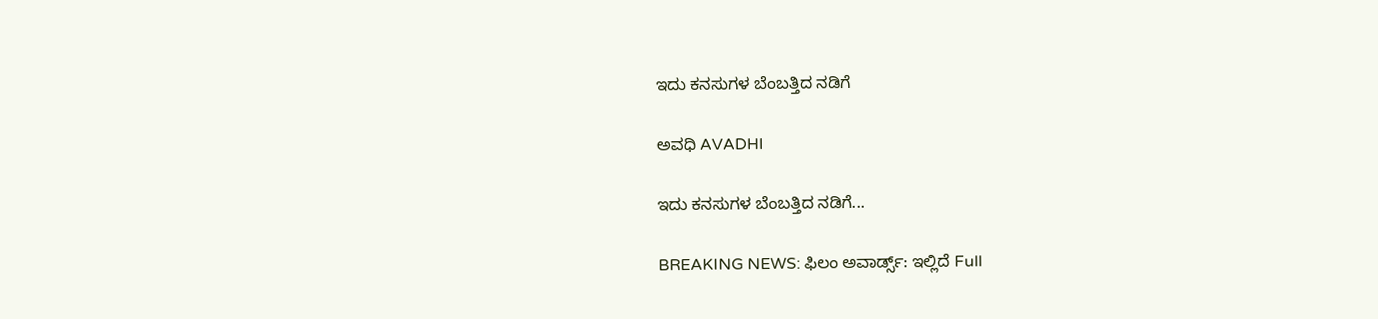ಇದು ಕನಸುಗಳ ಬೆಂಬತ್ತಿದ ನಡಿಗೆ‍

ಅವಧಿ AVADHI

ಇದು ಕನಸುಗಳ ಬೆಂಬತ್ತಿದ ನಡಿಗೆ...

BREAKING NEWS: ಫಿಲಂ ಅವಾರ್ಡ್ಸ್: ಇಲ್ಲಿದೆ Full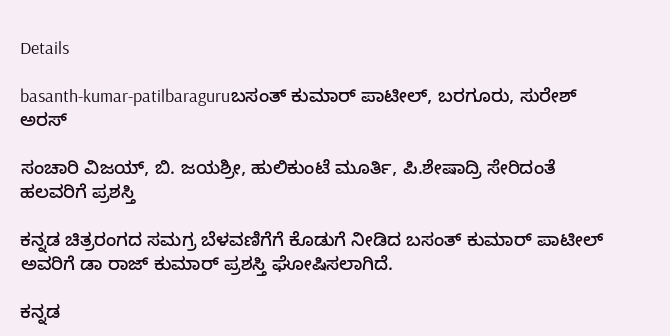Details

basanth-kumar-patilbaraguruಬಸಂತ್ ಕುಮಾರ್ ಪಾಟೀಲ್, ಬರಗೂರು, ಸುರೇಶ್ ಅರಸ್

ಸಂಚಾರಿ ವಿಜಯ್, ಬಿ. ಜಯಶ್ರೀ, ಹುಲಿಕುಂಟೆ ಮೂರ್ತಿ, ಪಿ.ಶೇಷಾದ್ರಿ ಸೇರಿದಂತೆ ಹಲವರಿಗೆ ಪ್ರಶಸ್ತಿ

ಕನ್ನಡ ಚಿತ್ರರಂಗದ ಸಮಗ್ರ ಬೆಳವಣಿಗೆಗೆ ಕೊಡುಗೆ ನೀಡಿದ ಬಸಂತ್ ಕುಮಾರ್ ಪಾಟೀಲ್ ಅವರಿಗೆ ಡಾ ರಾಜ್ ಕುಮಾರ್ ಪ್ರಶಸ್ತಿ ಘೋಷಿಸಲಾಗಿದೆ.

ಕನ್ನಡ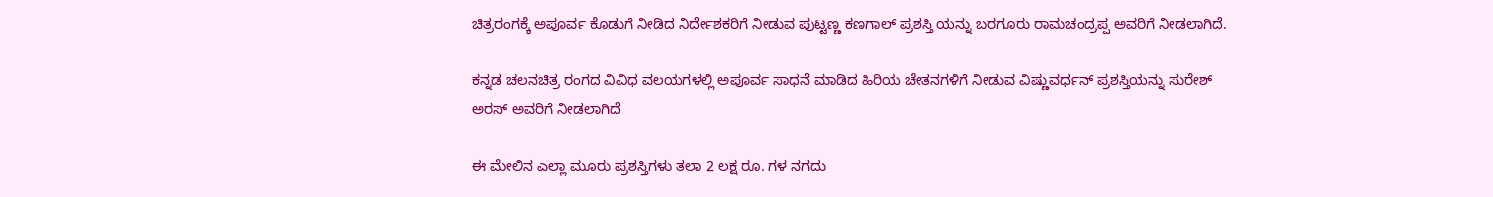ಚಿತ್ರರಂಗಕ್ಕೆ ಅಪೂರ್ವ ಕೊಡುಗೆ ನೀಡಿದ ನಿರ್ದೇಶಕರಿಗೆ ನೀಡುವ ಪುಟ್ಟಣ್ಣ ಕಣಗಾಲ್ ಪ್ರಶಸ್ತಿ ಯನ್ನು ಬರಗೂರು ರಾಮಚಂದ್ರಪ್ಪ ಅವರಿಗೆ ನೀಡಲಾಗಿದೆ.

ಕನ್ನಡ ಚಲನಚಿತ್ರ ರಂಗದ ವಿವಿಧ ವಲಯಗಳಲ್ಲಿ ಅಪೂರ್ವ ಸಾಧನೆ ಮಾಡಿದ ಹಿರಿಯ ಚೇತನಗಳಿಗೆ ನೀಡುವ ವಿಷ್ಣುವರ್ಧನ್ ಪ್ರಶಸ್ತಿಯನ್ನು ಸುರೇಶ್ ಅರಸ್ ಅವರಿಗೆ ನೀಡಲಾಗಿದೆ

ಈ ಮೇಲಿನ ಎಲ್ಲಾ ಮೂರು ಪ್ರಶಸ್ತಿಗಳು ತಲಾ 2 ಲಕ್ಷ ರೂ. ಗಳ ನಗದು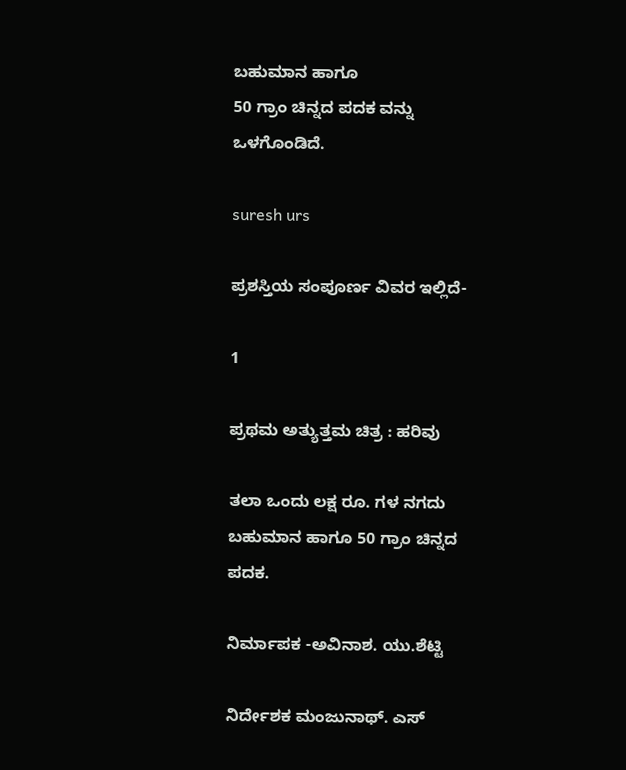ಬಹುಮಾನ ಹಾಗೂ
50 ಗ್ರಾಂ ಚಿನ್ನದ ಪದಕ ವನ್ನು ಒಳಗೊಂಡಿದೆ.

suresh urs

ಪ್ರಶಸ್ತಿಯ ಸಂಪೂರ್ಣ ವಿವರ ಇಲ್ಲಿದೆ-

1

ಪ್ರಥಮ ಅತ್ಯುತ್ತಮ ಚಿತ್ರ : ಹರಿವು

ತಲಾ ಒಂದು ಲಕ್ಷ ರೂ. ಗಳ ನಗದು ಬಹುಮಾನ ಹಾಗೂ 50 ಗ್ರಾಂ ಚಿನ್ನದ ಪದಕ.

ನಿರ್ಮಾಪಕ -ಅವಿನಾಶ. ಯು.ಶೆಟ್ಟಿ

ನಿರ್ದೇಶಕ ಮಂಜುನಾಥ್. ಎಸ್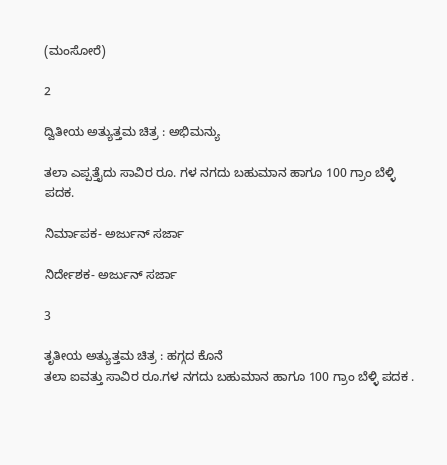(ಮಂಸೋರೆ)

2

ದ್ವಿತೀಯ ಅತ್ಯುತ್ತಮ ಚಿತ್ರ : ಅಭಿಮನ್ಯು

ತಲಾ ಎಪ್ಪತ್ತೈದು ಸಾವಿರ ರೂ. ಗಳ ನಗದು ಬಹುಮಾನ ಹಾಗೂ 100 ಗ್ರಾಂ ಬೆಳ್ಳಿ ಪದಕ.

ನಿರ್ಮಾಪಕ- ಅರ್ಜುನ್ ಸರ್ಜಾ

ನಿರ್ದೇಶಕ- ಅರ್ಜುನ್ ಸರ್ಜಾ

3

ತೃತೀಯ ಅತ್ಯುತ್ತಮ ಚಿತ್ರ : ಹಗ್ಗದ ಕೊನೆ
ತಲಾ ಐವತ್ತು ಸಾವಿರ ರೂ.ಗಳ ನಗದು ಬಹುಮಾನ ಹಾಗೂ 100 ಗ್ರಾಂ ಬೆಳ್ಳಿ ಪದಕ .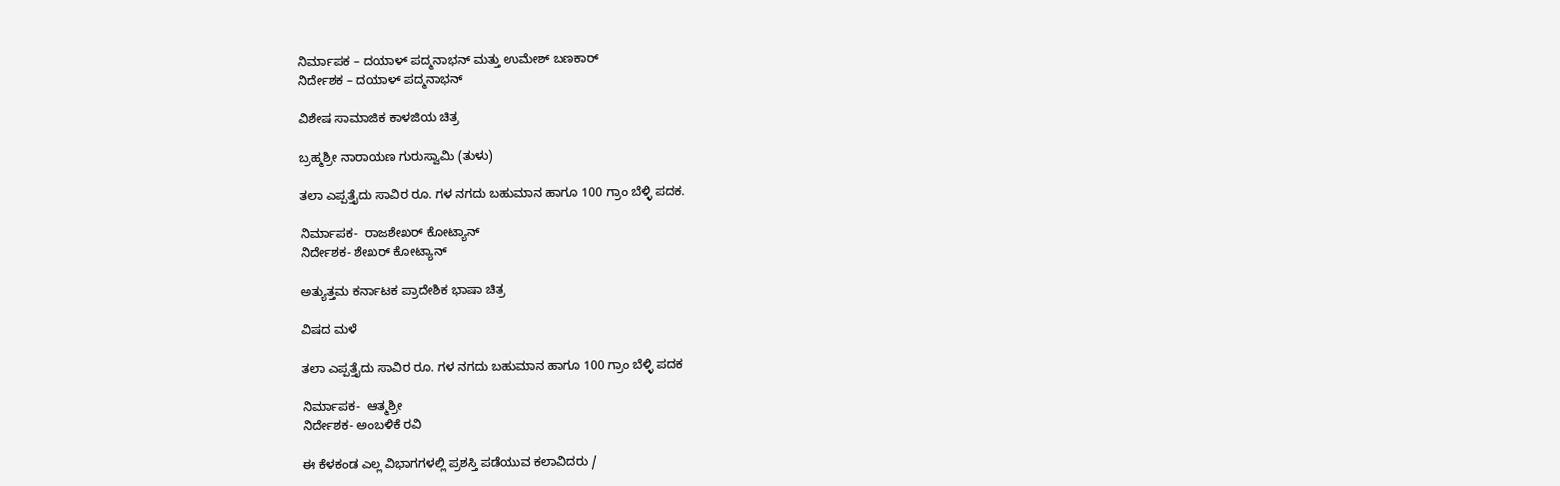ನಿರ್ಮಾಪಕ – ದಯಾಳ್ ಪದ್ಮನಾಭನ್ ಮತ್ತು ಉಮೇಶ್ ಬಣಕಾರ್
ನಿರ್ದೇಶಕ – ದಯಾಳ್ ಪದ್ಮನಾಭನ್

ವಿಶೇಷ ಸಾಮಾಜಿಕ ಕಾಳಜಿಯ ಚಿತ್ರ

ಬ್ರಹ್ಮಶ್ರೀ ನಾರಾಯಣ ಗುರುಸ್ವಾಮಿ (ತುಳು)

ತಲಾ ಎಪ್ಪತ್ತೈದು ಸಾವಿರ ರೂ. ಗಳ ನಗದು ಬಹುಮಾನ ಹಾಗೂ 100 ಗ್ರಾಂ ಬೆಳ್ಳಿ ಪದಕ.

ನಿರ್ಮಾಪಕ-  ರಾಜಶೇಖರ್ ಕೋಟ್ಯಾನ್
ನಿರ್ದೇಶಕ- ಶೇಖರ್ ಕೋಟ್ಯಾನ್

ಅತ್ಯುತ್ತಮ ಕರ್ನಾಟಕ ಪ್ರಾದೇಶಿಕ ಭಾಷಾ ಚಿತ್ರ

ವಿಷದ ಮಳೆ

ತಲಾ ಎಪ್ಪತ್ತೈದು ಸಾವಿರ ರೂ. ಗಳ ನಗದು ಬಹುಮಾನ ಹಾಗೂ 100 ಗ್ರಾಂ ಬೆಳ್ಳಿ ಪದಕ

ನಿರ್ಮಾಪಕ-  ಆತ್ಮಶ್ರೀ
ನಿರ್ದೇಶಕ- ಅಂಬಳಿಕೆ ರವಿ

ಈ ಕೆಳಕಂಡ ಎಲ್ಲ ವಿಭಾಗಗಳಲ್ಲಿ ಪ್ರಶಸ್ತಿ ಪಡೆಯುವ ಕಲಾವಿದರು /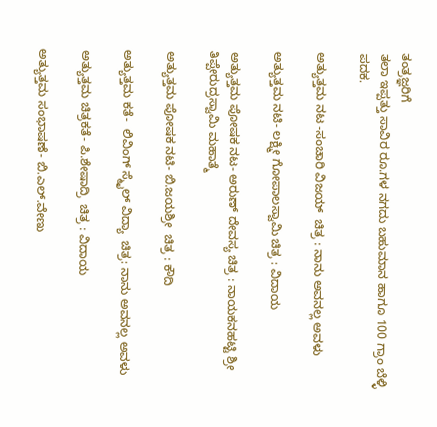ತಂತ್ರಜ್ಞರಿಗೆ
ತಲಾ ಇಪ್ಪತ್ತು ಸಾವಿರ ರೂ.ಗಳ ನಗದು ಬಹುಮಾನ ಹಾಗೂ 100 ಗ್ರಾಂ ಬೆಳ್ಳಿ ಪದಕ.

ಅತ್ಯುತ್ತಮ ನಟ -ಸಂಚಾರಿ ವಿಜಯ್  ಚಿತ್ರ : ನಾನು ಅವನಲ್ಲ ಅವಳು

ಅತ್ಯುತ್ತಮ ನಟಿ- ಲಕ್ಷ್ಮೀ ಗೋಪಾಲಸ್ವಾಮಿ ಚಿತ್ರ : ವಿದಾಯ

ಅತ್ಯುತ್ತಮ ಪೋಷಕ ನಟ- ಅರುಣ್ ದೇವಸ್ಯ ಚಿತ್ರ : ನಾಯಕನಹಟ್ಟಿ ಶ್ರೀ ತಿಪ್ಪೇರುದ್ರಸ್ವಾಮಿ ಮಹಾತ್ಮೆ

ಅತ್ಯುತ್ತಮ ಪೋಷಕ ನಟಿ- ಬಿ.ಜಯಶ್ರೀ  ಚಿತ್ರ : ಕೌದಿ

ಅತ್ಯುತ್ತಮ ಕತೆ-  ಲಿವಿಂಗ್ ಸ್ಮೈಲ್ ವಿದ್ಯಾ  ಚಿತ್ರ: ನಾನು ಅವನಲ್ಲ ಅವಳು

ಅತ್ಯುತ್ತಮ ಚಿತ್ರಕತೆ- ಪಿ.ಶೇಷಾದ್ರಿ  ಚಿತ್ರ : ವಿದಾಯ

ಅತ್ಯುತ್ತಮ ಸಂಭಾಷಣೆ- ಬಿ.ಎಲ್.ವೇಣು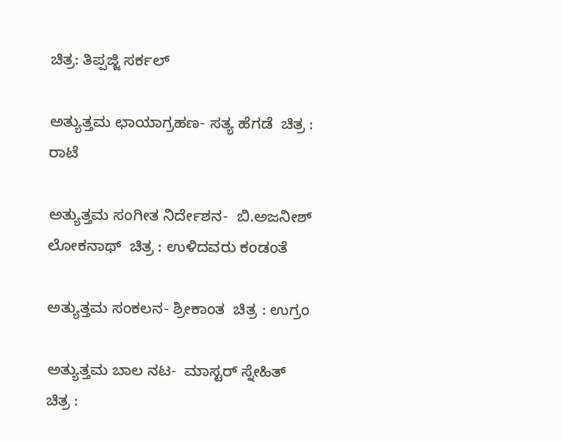ಚಿತ್ರ: ತಿಪ್ಪಜ್ಜಿ ಸರ್ಕಲ್

ಅತ್ಯುತ್ತಮ ಛಾಯಾಗ್ರಹಣ- ಸತ್ಯ ಹೆಗಡೆ  ಚಿತ್ರ : ರಾಟೆ

ಅತ್ಯುತ್ತಮ ಸಂಗೀತ ನಿರ್ದೇಶನ-  ಬಿ.ಅಜನೀಶ್ ಲೋಕನಾಥ್  ಚಿತ್ರ : ಉಳಿದವರು ಕಂಡಂತೆ

ಅತ್ಯುತ್ತಮ ಸಂಕಲನ- ಶ್ರೀಕಾಂತ  ಚಿತ್ರ : ಉಗ್ರಂ

ಅತ್ಯುತ್ತಮ ಬಾಲ ನಟ-  ಮಾಸ್ಟರ್ ಸ್ನೇಹಿತ್  ಚಿತ್ರ :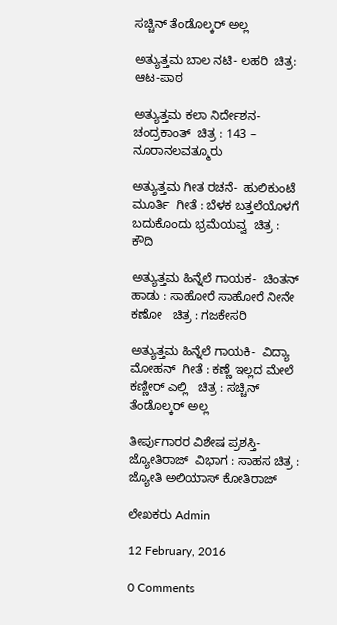ಸಚ್ಚಿನ್ ತೆಂಡೊಲ್ಕರ್ ಅಲ್ಲ

ಅತ್ಯುತ್ತಮ ಬಾಲ ನಟಿ- ಲಹರಿ  ಚಿತ್ರ: ಆಟ-ಪಾಠ

ಅತ್ಯುತ್ತಮ ಕಲಾ ನಿರ್ದೇಶನ- ಚಂದ್ರಕಾಂತ್  ಚಿತ್ರ : 143 – ನೂರಾನಲವತ್ಮೂರು

ಅತ್ಯುತ್ತಮ ಗೀತ ರಚನೆ-  ಹುಲಿಕುಂಟೆ ಮೂರ್ತಿ  ಗೀತೆ : ಬೆಳಕ ಬತ್ತಲೆಯೊಳಗೆ ಬದುಕೊಂದು ಭ್ರಮೆಯವ್ವ  ಚಿತ್ರ : ಕೌದಿ

ಅತ್ಯುತ್ತಮ ಹಿನ್ನೆಲೆ ಗಾಯಕ-  ಚಿಂತನ್  ಹಾಡು : ಸಾಹೋರೆ ಸಾಹೋರೆ ನೀನೇ ಕಣೋ   ಚಿತ್ರ : ಗಜಕೇಸರಿ

ಅತ್ಯುತ್ತಮ ಹಿನ್ನೆಲೆ ಗಾಯಕಿ-  ವಿದ್ಯಾ ಮೋಹನ್  ಗೀತೆ : ಕಣ್ಣೆ ಇಲ್ಲದ ಮೇಲೆ ಕಣ್ಣೀರ್ ಎಲ್ಲಿ   ಚಿತ್ರ : ಸಚ್ಚಿನ್ ತೆಂಡೊಲ್ಕರ್ ಅಲ್ಲ

ತೀರ್ಪುಗಾರರ ವಿಶೇಷ ಪ್ರಶಸ್ತಿ-  ಜ್ಯೋತಿರಾಜ್  ವಿಭಾಗ : ಸಾಹಸ ಚಿತ್ರ : ಜ್ಯೋತಿ ಅಲಿಯಾಸ್ ಕೋತಿರಾಜ್

ಲೇಖಕರು Admin

12 February, 2016

0 Comments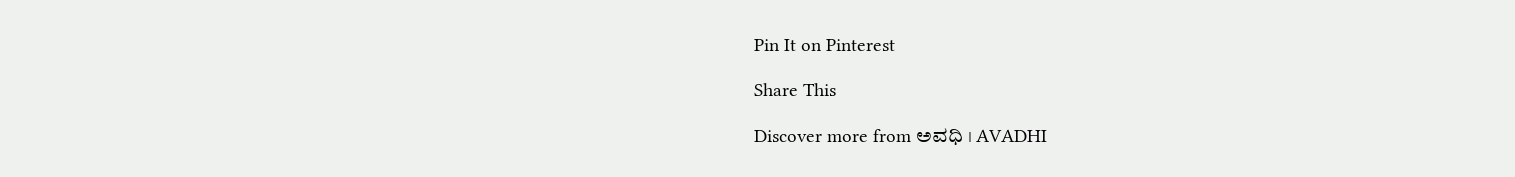Pin It on Pinterest

Share This

Discover more from ಅವಧಿ । AVADHI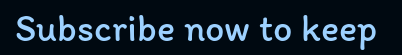Subscribe now to keep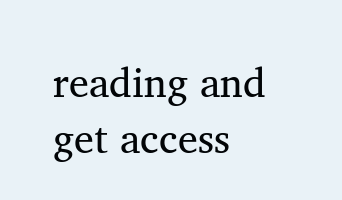reading and get access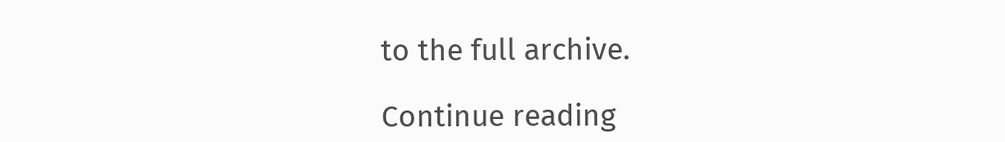to the full archive.

Continue reading